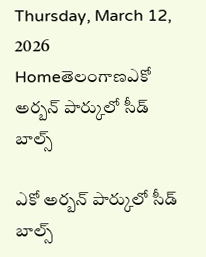Thursday, March 12, 2026
Homeతెలంగాణఎకో అర్బన్ పార్కులో సీడ్ బాల్స్

ఎకో అర్బన్ పార్కులో సీడ్ బాల్స్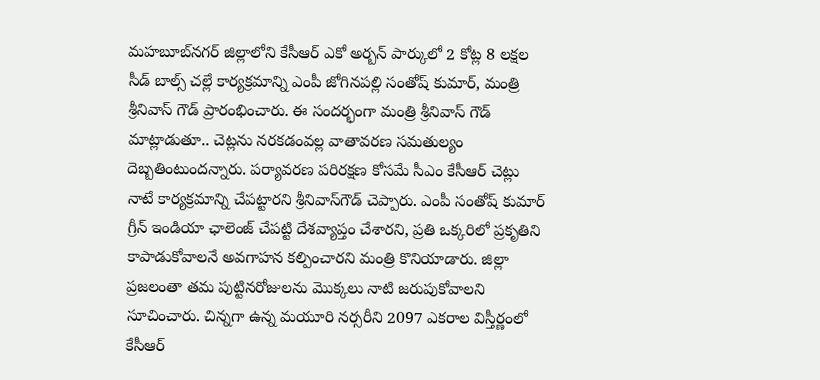మ‌హ‌బూబ్‌న‌గ‌ర్ జిల్లాలోని కేసీఆర్ ఎకో అర్బన్ పార్కులో 2 కోట్ల 8 లక్షల సీడ్ బాల్స్ చ‌ల్లే కార్య‌క్ర‌మాన్ని ఎంపీ జోగిన‌ప‌ల్లి సంతోష్ కుమార్, మంత్రి శ్రీనివాస్ గౌడ్ ప్రారంభించారు. ఈ సంద‌ర్భంగా మంత్రి శ్రీనివాస్ గౌడ్ మాట్లాడుతూ.. చెట్లను నరకడంవ‌ల్ల‌ వాతావరణ సమతుల్యం దెబ్బతింటుంద‌న్నారు. ప‌ర్యావ‌ర‌ణ ప‌రిర‌క్ష‌ణ కోసమే సీఎం కేసీఆర్‌ చెట్లు నాటే కార్యక్రమాన్ని చేపట్టార‌ని శ్రీనివాస్‌గౌడ్ చెప్పారు. ఎంపీ సంతోష్ కుమార్ గ్రీన్ ఇండియా ఛాలెంజ్ చేప‌ట్టి దేశవ్యాప్తం చేశారని, ప్రతి ఒక్కరిలో ప్రకృతిని కాపాడుకోవాలనే అవగాహన కల్పించారని మంత్రి కొనియాడారు. జిల్లా ప్రజలంతా త‌మ‌ పుట్టినరోజుల‌ను మొక్కలు నాటి జరుపుకోవాలని సూచించారు. చిన్నగా ఉన్న మయూరి నర్సరీని 2097 ఎకరాల విస్తీర్ణంలో కేసీఆర్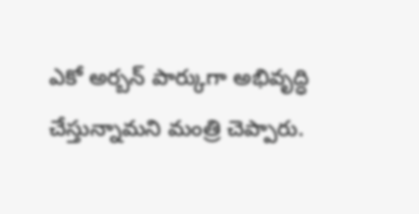ఎకో అర్బన్ పార్కుగా అభివృద్ధి చేస్తున్నామ‌ని మంత్రి చెప్పారు.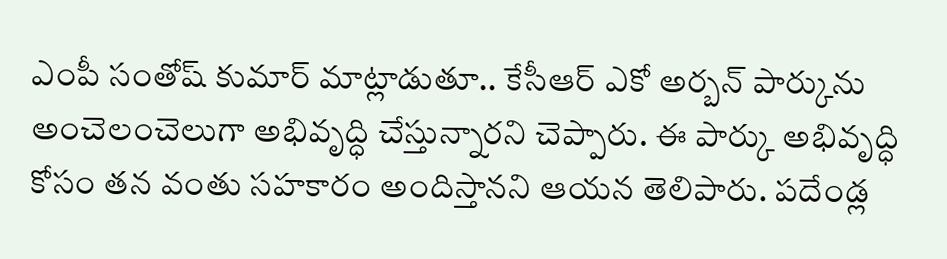ఎంపీ సంతోష్ కుమార్ మాట్లాడుతూ.. కేసీఆర్ ఎకో అర్బన్ పార్కును అంచెలంచెలుగా అభివృద్ధి చేస్తున్నార‌ని చెప్పారు. ఈ పార్కు అభివృద్ధి కోసం త‌న వంతు సహకారం అందిస్తాన‌ని ఆయ‌న తెలిపారు. పదేండ్ల‌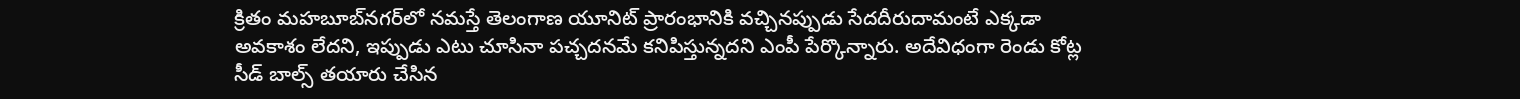క్రితం మహబూబ్‌న‌గ‌ర్‌లో నమస్తే తెలంగాణ యూనిట్ ప్రారంభానికి వచ్చినప్పుడు సేదదీరుదామంటే ఎక్కడా అవకాశం లేదని, ఇప్పుడు ఎటు చూసినా పచ్చదనమే క‌నిపిస్తున్న‌ద‌ని ఎంపీ పేర్కొన్నారు. అదేవిధంగా రెండు కోట్ల సీడ్ బాల్స్ తయారు చేసిన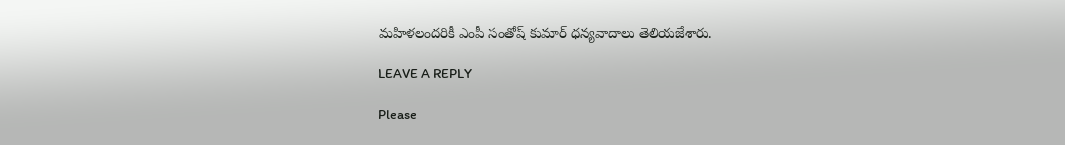మహిళలందరికీ ఎంపీ సంతోష్ కుమార్‌ ధన్యవాదాలు తెలియ‌జేశారు.

LEAVE A REPLY

Please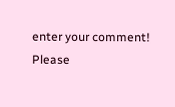enter your comment!
Please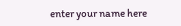enter your name here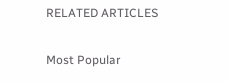RELATED ARTICLES

Most Popular